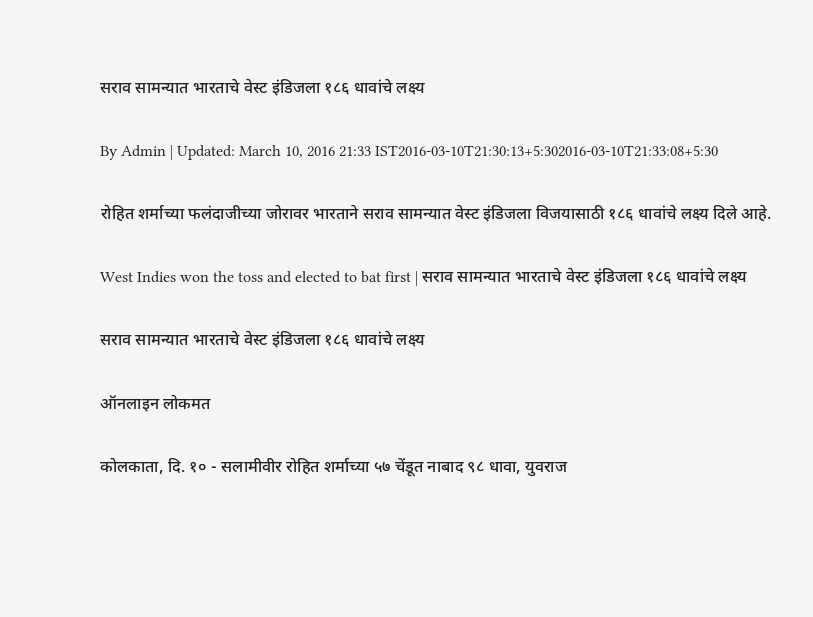सराव सामन्यात भारताचे वेस्ट इंडिजला १८६ धावांचे लक्ष्य

By Admin | Updated: March 10, 2016 21:33 IST2016-03-10T21:30:13+5:302016-03-10T21:33:08+5:30

रोहित शर्माच्या फलंदाजीच्या जोरावर भारताने सराव सामन्यात वेस्ट इंडिजला विजयासाठी १८६ धावांचे लक्ष्य दिले आहे.

West Indies won the toss and elected to bat first | सराव सामन्यात भारताचे वेस्ट इंडिजला १८६ धावांचे लक्ष्य

सराव सामन्यात भारताचे वेस्ट इंडिजला १८६ धावांचे लक्ष्य

ऑनलाइन लोकमत

कोलकाता, दि. १० - सलामीवीर रोहित शर्माच्या ५७ चेंडूत नाबाद ९८ धावा, युवराज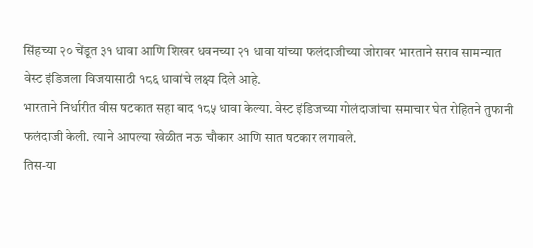सिंहच्या २० चेंडूत ३१ धावा आणि शिखर धवनच्या २१ धावा यांच्या फलंदाजीच्या जोरावर भारताने सराव सामन्यात वेस्ट इंडिजला विजयासाठी १८६ धावांचे लक्ष्य दिले आहे.
भारताने निर्धारीत वीस षटकात सहा बाद १८५ धावा केल्या. वेस्ट इंडिजच्या गोलंदाजांचा समाचार घेत रोहितने तुफानी फलंदाजी केली. त्याने आपल्या खेळीत नऊ चौकार आणि सात षटकार लगावले.
तिस-या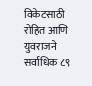विकेटसाठी रोहित आणि युवराजने सर्वाधिक ८९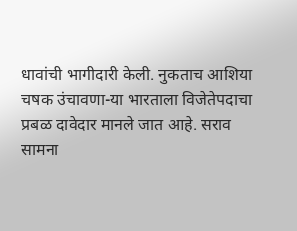धावांची भागीदारी केली. नुकताच आशिया चषक उंचावणा-या भारताला विजेतेपदाचा प्रबळ दावेदार मानले जात आहे. सराव सामना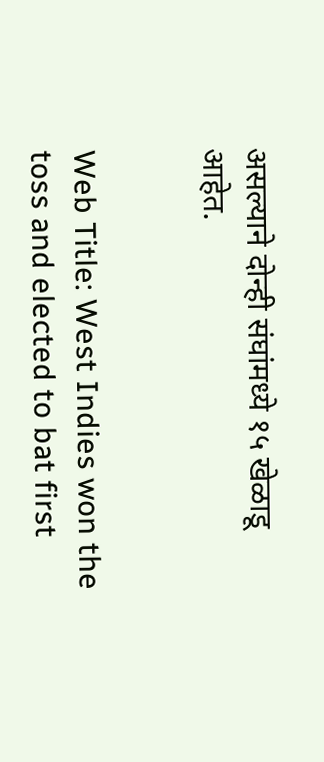असल्याने दोन्ही संघांमध्ये १५ खेळाडू आहेत.


Web Title: West Indies won the toss and elected to bat first